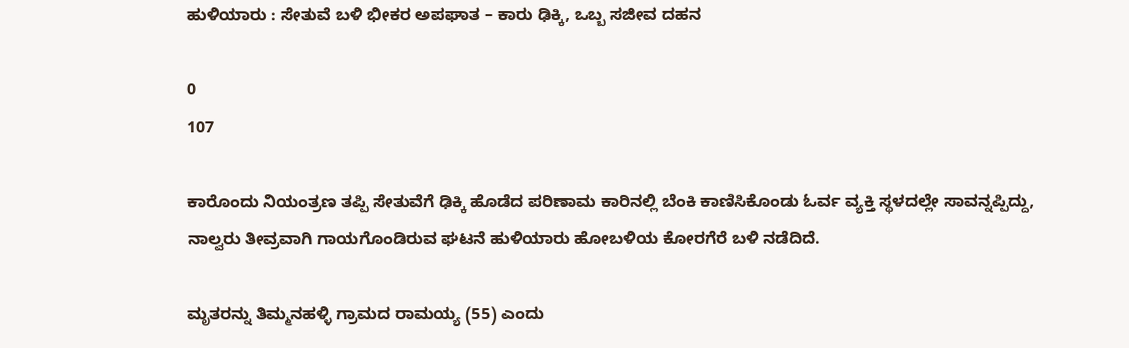ಹುಳಿಯಾರು : ಸೇತುವೆ ಬಳಿ ಭೀಕರ ಅಪಘಾತ – ಕಾರು ಢಿಕ್ಕಿ, ಒಬ್ಬ ಸಜೀವ ದಹನ

0
107

ಕಾರೊಂದು ನಿಯಂತ್ರಣ ತಪ್ಪಿ ಸೇತುವೆಗೆ ಢಿಕ್ಕಿ ಹೊಡೆದ ಪರಿಣಾಮ ಕಾರಿನಲ್ಲಿ ಬೆಂಕಿ ಕಾಣಿಸಿಕೊಂಡು ಓರ್ವ ವ್ಯಕ್ತಿ ಸ್ಥಳದಲ್ಲೇ ಸಾವನ್ನಪ್ಪಿದ್ದು, ನಾಲ್ವರು ತೀವ್ರವಾಗಿ ಗಾಯಗೊಂಡಿರುವ ಘಟನೆ ಹುಳಿಯಾರು ಹೋಬಳಿಯ ಕೋರಗೆರೆ ಬಳಿ ನಡೆದಿದೆ.

ಮೃತರನ್ನು ತಿಮ್ಮನಹಳ್ಳಿ ಗ್ರಾಮದ ರಾಮಯ್ಯ (55) ಎಂದು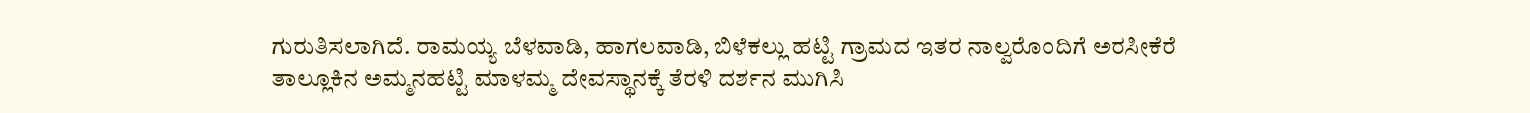ಗುರುತಿಸಲಾಗಿದೆ. ರಾಮಯ್ಯ ಬೆಳವಾಡಿ, ಹಾಗಲವಾಡಿ, ಬಿಳೆಕಲ್ಲು ಹಟ್ಟಿ ಗ್ರಾಮದ ಇತರ ನಾಲ್ವರೊಂದಿಗೆ ಅರಸೀಕೆರೆ ತಾಲ್ಲೂಕಿನ ಅಮ್ಮನಹಟ್ಟಿ ಮಾಳಮ್ಮ ದೇವಸ್ಥಾನಕ್ಕೆ ತೆರಳಿ ದರ್ಶನ ಮುಗಿಸಿ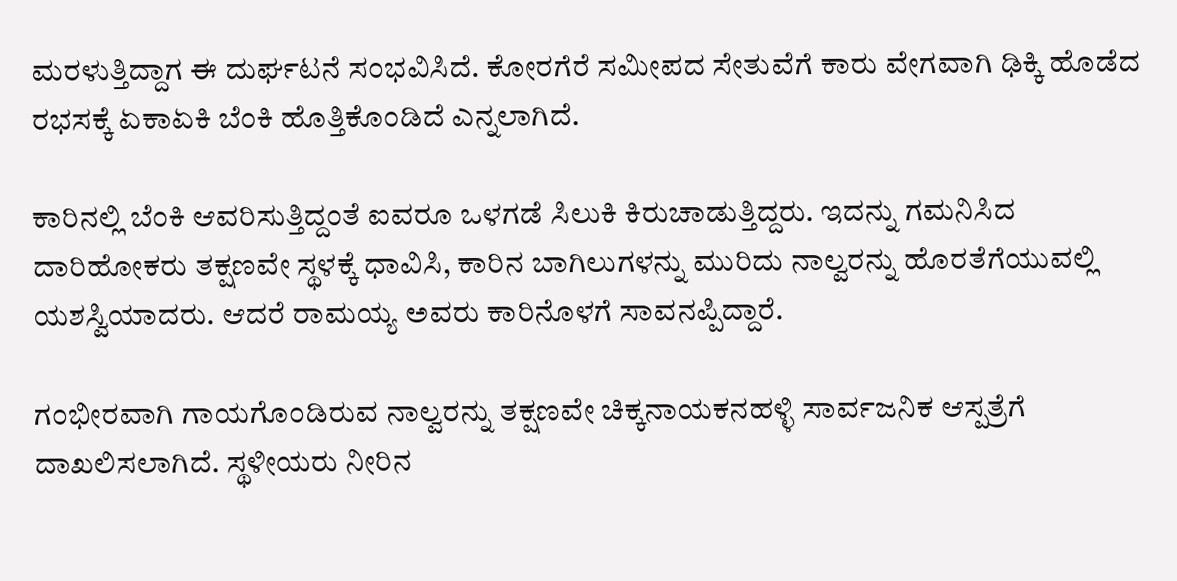ಮರಳುತ್ತಿದ್ದಾಗ ಈ ದುರ್ಘಟನೆ ಸಂಭವಿಸಿದೆ. ಕೋರಗೆರೆ ಸಮೀಪದ ಸೇತುವೆಗೆ ಕಾರು ವೇಗವಾಗಿ ಢಿಕ್ಕಿ ಹೊಡೆದ ರಭಸಕ್ಕೆ ಏಕಾಏಕಿ ಬೆಂಕಿ ಹೊತ್ತಿಕೊಂಡಿದೆ ಎನ್ನಲಾಗಿದೆ.

ಕಾರಿನಲ್ಲಿ ಬೆಂಕಿ ಆವರಿಸುತ್ತಿದ್ದಂತೆ ಐವರೂ ಒಳಗಡೆ ಸಿಲುಕಿ ಕಿರುಚಾಡುತ್ತಿದ್ದರು. ಇದನ್ನು ಗಮನಿಸಿದ ದಾರಿಹೋಕರು ತಕ್ಷಣವೇ ಸ್ಥಳಕ್ಕೆ ಧಾವಿಸಿ, ಕಾರಿನ ಬಾಗಿಲುಗಳನ್ನು ಮುರಿದು ನಾಲ್ವರನ್ನು ಹೊರತೆಗೆಯುವಲ್ಲಿ ಯಶಸ್ವಿಯಾದರು. ಆದರೆ ರಾಮಯ್ಯ ಅವರು ಕಾರಿನೊಳಗೆ ಸಾವನಪ್ಪಿದ್ದಾರೆ.

ಗಂಭೀರವಾಗಿ ಗಾಯಗೊಂಡಿರುವ ನಾಲ್ವರನ್ನು ತಕ್ಷಣವೇ ಚಿಕ್ಕನಾಯಕನಹಳ್ಳಿ ಸಾರ್ವಜನಿಕ ಆಸ್ಪತ್ರೆಗೆ ದಾಖಲಿಸಲಾಗಿದೆ. ಸ್ಥಳೀಯರು ನೀರಿನ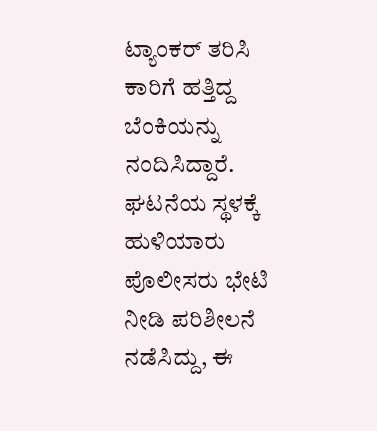ಟ್ಯಾಂಕರ್ ತರಿಸಿ ಕಾರಿಗೆ ಹತ್ತಿದ್ದ ಬೆಂಕಿಯನ್ನು ನಂದಿಸಿದ್ದಾರೆ. ಘಟನೆಯ ಸ್ಥಳಕ್ಕೆ ಹುಳಿಯಾರು ಪೊಲೀಸರು ಭೇಟಿ ನೀಡಿ ಪರಿಶೀಲನೆ ನಡೆಸಿದ್ದು, ಈ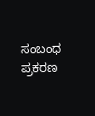ಸಂಬಂಧ ಪ್ರಕರಣ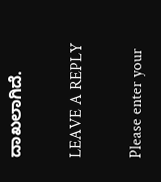ದಾಖಲಾಗಿದೆ.

LEAVE A REPLY

Please enter your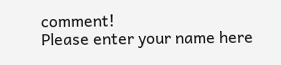comment!
Please enter your name here